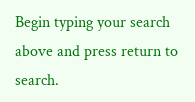Begin typing your search above and press return to search.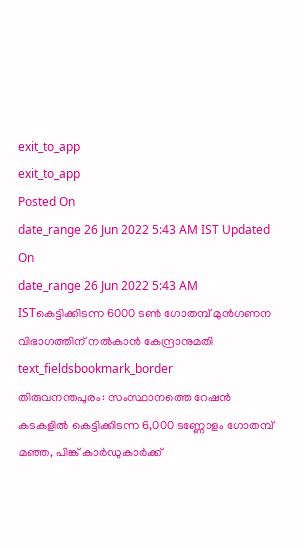exit_to_app
exit_to_app
Posted On
date_range 26 Jun 2022 5:43 AM IST Updated On
date_range 26 Jun 2022 5:43 AM ISTകെട്ടിക്കിടന്ന 6000 ടൺ ഗോതമ്പ് മുൻഗണന വിഭാഗത്തിന് നൽകാൻ കേന്ദ്രാനുമതി
text_fieldsbookmark_border
തിരുവനന്തപുരം: സംസ്ഥാനത്തെ റേഷൻ കടകളിൽ കെട്ടിക്കിടന്ന 6,000 ടണ്ണോളം ഗോതമ്പ് മഞ്ഞ, പിങ്ക് കാർഡുകാർക്ക്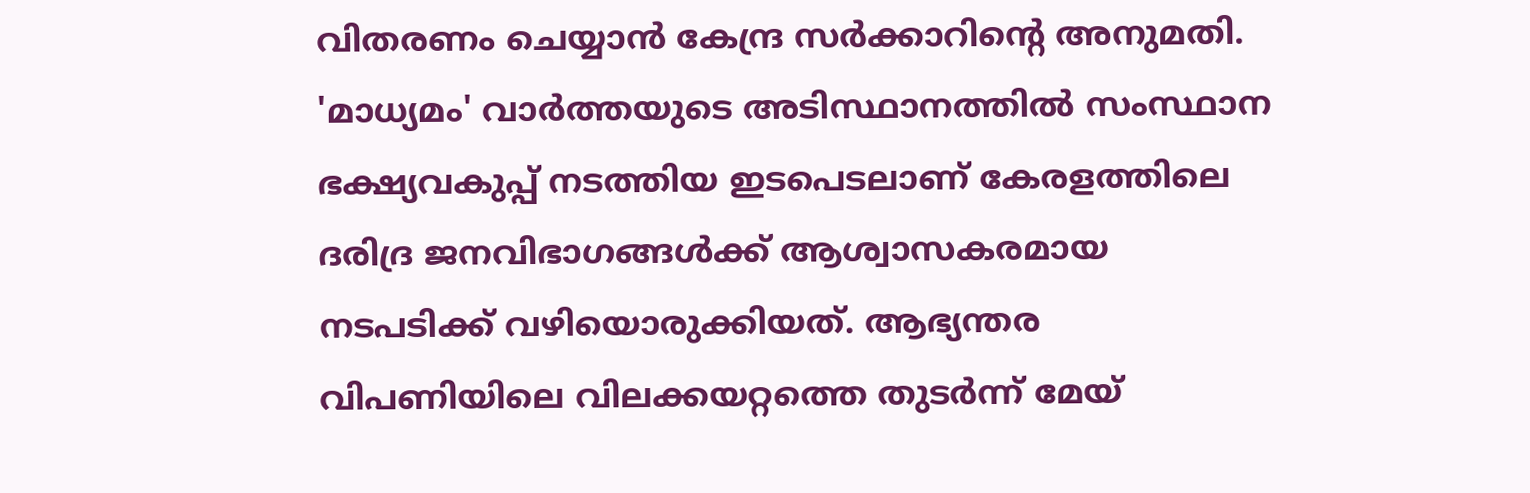വിതരണം ചെയ്യാൻ കേന്ദ്ര സർക്കാറിന്റെ അനുമതി. 'മാധ്യമം' വാർത്തയുടെ അടിസ്ഥാനത്തിൽ സംസ്ഥാന ഭക്ഷ്യവകുപ്പ് നടത്തിയ ഇടപെടലാണ് കേരളത്തിലെ ദരിദ്ര ജനവിഭാഗങ്ങൾക്ക് ആശ്വാസകരമായ നടപടിക്ക് വഴിയൊരുക്കിയത്. ആഭ്യന്തര വിപണിയിലെ വിലക്കയറ്റത്തെ തുടർന്ന് മേയ്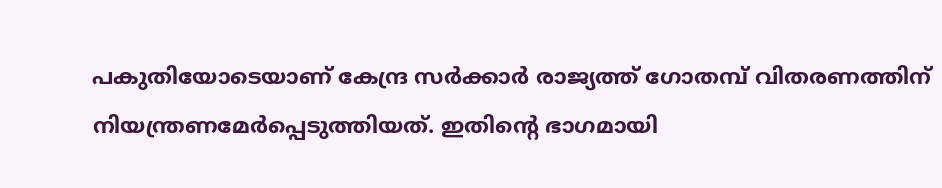പകുതിയോടെയാണ് കേന്ദ്ര സർക്കാർ രാജ്യത്ത് ഗോതമ്പ് വിതരണത്തിന് നിയന്ത്രണമേർപ്പെടുത്തിയത്. ഇതിന്റെ ഭാഗമായി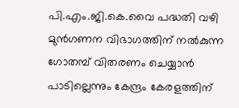പി.എം.ജി.കെ.വൈ പദ്ധതി വഴി മുൻഗണന വിഭാഗത്തിന് നൽകുന്ന ഗോതമ്പ് വിതരണം ചെയ്യാൻ പാടില്ലെന്നും കേന്ദ്രം കേരളത്തിന്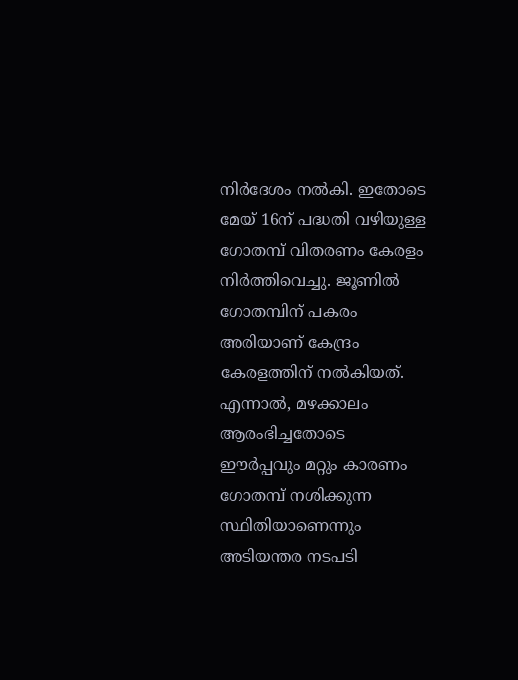നിർദേശം നൽകി. ഇതോടെ മേയ് 16ന് പദ്ധതി വഴിയുള്ള ഗോതമ്പ് വിതരണം കേരളം നിർത്തിവെച്ചു. ജൂണിൽ ഗോതമ്പിന് പകരം അരിയാണ് കേന്ദ്രം കേരളത്തിന് നൽകിയത്. എന്നാൽ, മഴക്കാലം ആരംഭിച്ചതോടെ ഈർപ്പവും മറ്റും കാരണം ഗോതമ്പ് നശിക്കുന്ന സ്ഥിതിയാണെന്നും അടിയന്തര നടപടി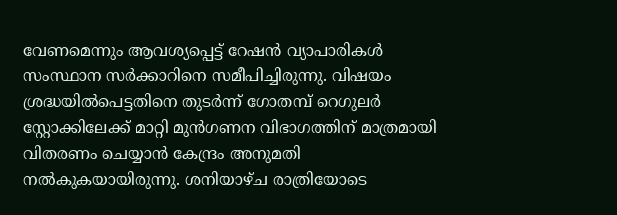വേണമെന്നും ആവശ്യപ്പെട്ട് റേഷൻ വ്യാപാരികൾ സംസ്ഥാന സർക്കാറിനെ സമീപിച്ചിരുന്നു. വിഷയം ശ്രദ്ധയിൽപെട്ടതിനെ തുടർന്ന് ഗോതമ്പ് റെഗുലർ സ്റ്റോക്കിലേക്ക് മാറ്റി മുൻഗണന വിഭാഗത്തിന് മാത്രമായി വിതരണം ചെയ്യാൻ കേന്ദ്രം അനുമതി നൽകുകയായിരുന്നു. ശനിയാഴ്ച രാത്രിയോടെ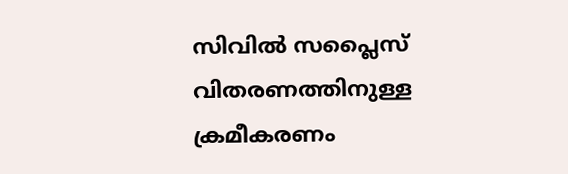സിവിൽ സപ്ലൈസ് വിതരണത്തിനുള്ള ക്രമീകരണം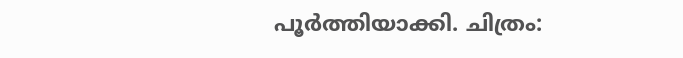പൂർത്തിയാക്കി. ചിത്രം: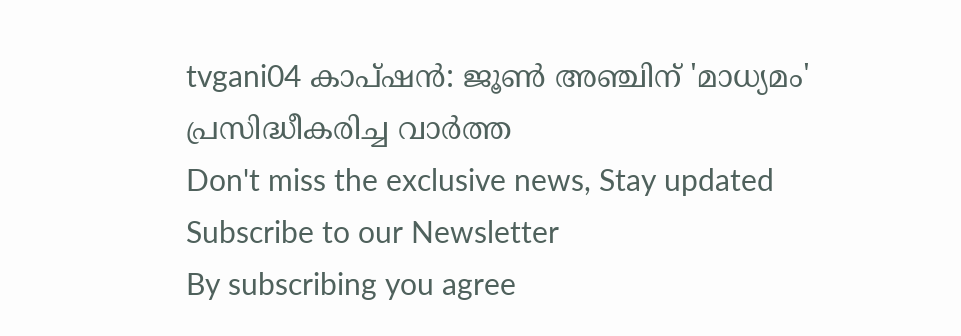tvgani04 കാപ്ഷൻ: ജൂൺ അഞ്ചിന് 'മാധ്യമം' പ്രസിദ്ധീകരിച്ച വാർത്ത
Don't miss the exclusive news, Stay updated
Subscribe to our Newsletter
By subscribing you agree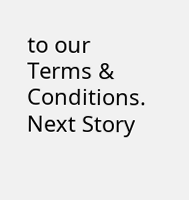to our Terms & Conditions.
Next Story